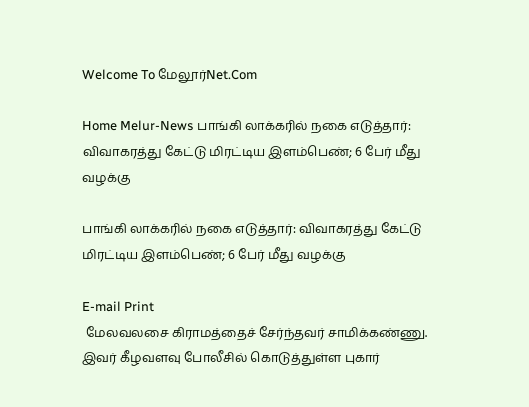Welcome To மேலூர்Net.Com

Home Melur-News பாங்கி லாக்கரில் நகை எடுத்தார்: விவாகரத்து கேட்டு மிரட்டிய இளம்பெண்; 6 பேர் மீது வழக்கு

பாங்கி லாக்கரில் நகை எடுத்தார்: விவாகரத்து கேட்டு மிரட்டிய இளம்பெண்; 6 பேர் மீது வழக்கு

E-mail Print
 மேலவலசை கிராமத்தைச் சேர்ந்தவர் சாமிக்கண்ணு. இவர் கீழவளவு போலீசில் கொடுத்துள்ள புகார்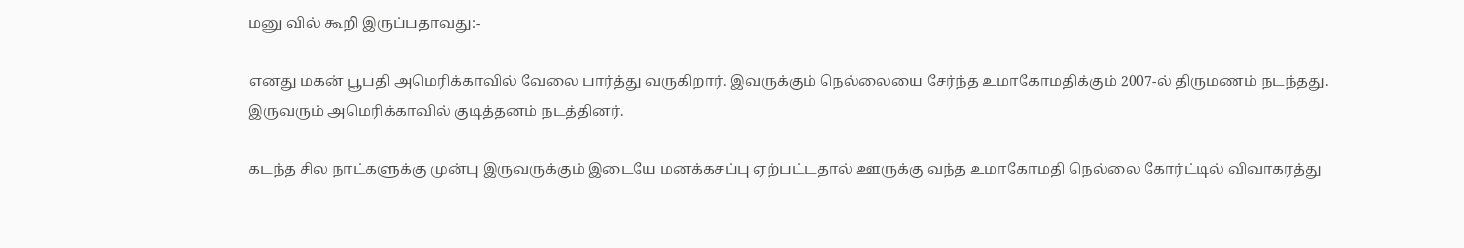மனு வில் கூறி இருப்பதாவது:-

எனது மகன் பூபதி அமெரிக்காவில் வேலை பார்த்து வருகிறார். இவருக்கும் நெல்லையை சேர்ந்த உமாகோமதிக்கும் 2007-ல் திருமணம் நடந்தது. இருவரும் அமெரிக்காவில் குடித்தனம் நடத்தினர்.

கடந்த சில நாட்களுக்கு முன்பு இருவருக்கும் இடையே மனக்கசப்பு ஏற்பட்டதால் ஊருக்கு வந்த உமாகோமதி நெல்லை கோர்ட்டில் விவாகரத்து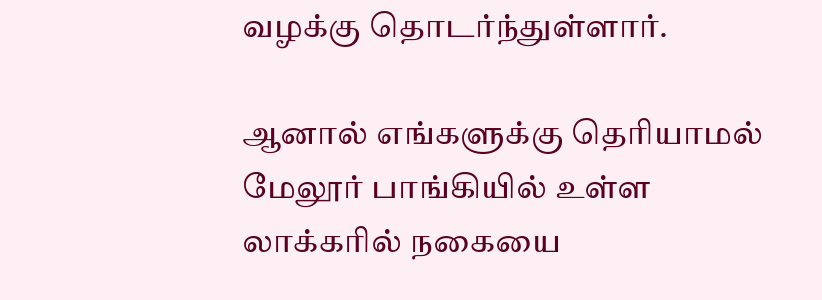வழக்கு தொடர்ந்துள்ளார்.

ஆனால் எங்களுக்கு தெரியாமல் மேலூர் பாங்கியில் உள்ள லாக்கரில் நகையை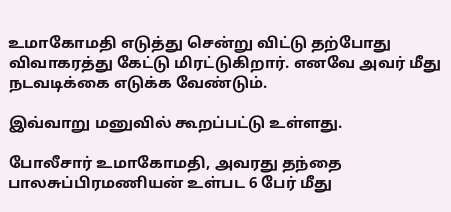உமாகோமதி எடுத்து சென்று விட்டு தற்போது விவாகரத்து கேட்டு மிரட்டுகிறார். எனவே அவர் மீது நடவடிக்கை எடுக்க வேண்டும்.

இவ்வாறு மனுவில் கூறப்பட்டு உள்ளது.

போலீசார் உமாகோமதி, அவரது தந்தை பாலசுப்பிரமணியன் உள்பட 6 பேர் மீது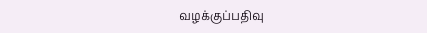வழக்குப்பதிவு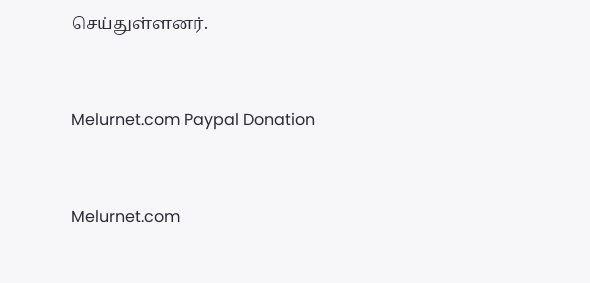செய்துள்ளனர்.


Melurnet.com Paypal Donation


Melurnet.com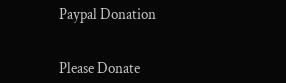Paypal Donation


Please Donate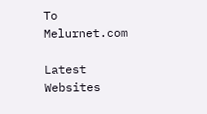To Melurnet.com

Latest Websites